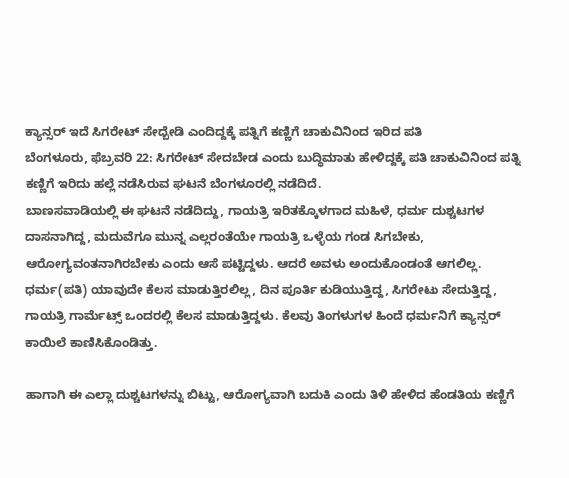ಕ್ಯಾನ್ಸರ್ ಇದೆ ಸಿಗರೇಟ್ ಸೇದ್ಬೇಡಿ ಎಂದಿದ್ದಕ್ಕೆ ಪತ್ನಿಗೆ ಕಣ್ಣಿಗೆ ಚಾಕುವಿನಿಂದ ಇರಿದ ಪತಿ
ಬೆಂಗಳೂರು, ಫೆಬ್ರವರಿ 22: ಸಿಗರೇಟ್ ಸೇದಬೇಡ ಎಂದು ಬುದ್ಧಿಮಾತು ಹೇಳಿದ್ದಕ್ಕೆ ಪತಿ ಚಾಕುವಿನಿಂದ ಪತ್ನಿ ಕಣ್ಣಿಗೆ ಇರಿದು ಹಲ್ಲೆ ನಡೆಸಿರುವ ಘಟನೆ ಬೆಂಗಳೂರಲ್ಲಿ ನಡೆದಿದೆ.
ಬಾಣಸವಾಡಿಯಲ್ಲಿ ಈ ಘಟನೆ ನಡೆದಿದ್ದು, ಗಾಯತ್ರಿ ಇರಿತಕ್ಕೊಳಗಾದ ಮಹಿಳೆ, ಧರ್ಮ ದುಶ್ಚಟಗಳ ದಾಸನಾಗಿದ್ದ, ಮದುವೆಗೂ ಮುನ್ನ ಎಲ್ಲರಂತೆಯೇ ಗಾಯತ್ರಿ ಒಳ್ಳೆಯ ಗಂಡ ಸಿಗಬೇಕು, ಆರೋಗ್ಯವಂತನಾಗಿರಬೇಕು ಎಂದು ಆಸೆ ಪಟ್ಟಿದ್ದಳು. ಆದರೆ ಅವಳು ಅಂದುಕೊಂಡಂತೆ ಆಗಲಿಲ್ಲ.
ಧರ್ಮ(ಪತಿ) ಯಾವುದೇ ಕೆಲಸ ಮಾಡುತ್ತಿರಲಿಲ್ಲ, ದಿನ ಪೂರ್ತಿ ಕುಡಿಯುತ್ತಿದ್ದ, ಸಿಗರೇಟು ಸೇದುತ್ತಿದ್ದ, ಗಾಯತ್ರಿ ಗಾರ್ಮೆಟ್ಸ್ ಒಂದರಲ್ಲಿ ಕೆಲಸ ಮಾಡುತ್ತಿದ್ದಳು. ಕೆಲವು ತಿಂಗಳುಗಳ ಹಿಂದೆ ಧರ್ಮನಿಗೆ ಕ್ಯಾನ್ಸರ್ ಕಾಯಿಲೆ ಕಾಣಿಸಿಕೊಂಡಿತ್ತು.

ಹಾಗಾಗಿ ಈ ಎಲ್ಲಾ ದುಶ್ಚಟಗಳನ್ನು ಬಿಟ್ಟು, ಆರೋಗ್ಯವಾಗಿ ಬದುಕಿ ಎಂದು ತಿಳಿ ಹೇಳಿದ ಹೆಂಡತಿಯ ಕಣ್ಣಿಗೆ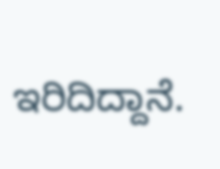ಇರಿದಿದ್ದಾನೆ.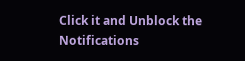Click it and Unblock the Notifications